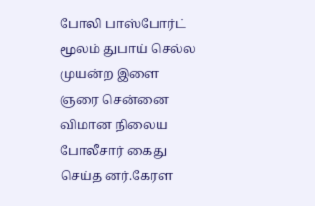போலி பாஸ்போர்ட் மூலம் துபாய் செல்ல முயன்ற இளை ஞரை சென்னை விமான நிலைய போலீசார் கைது செய்த னர்.கேரள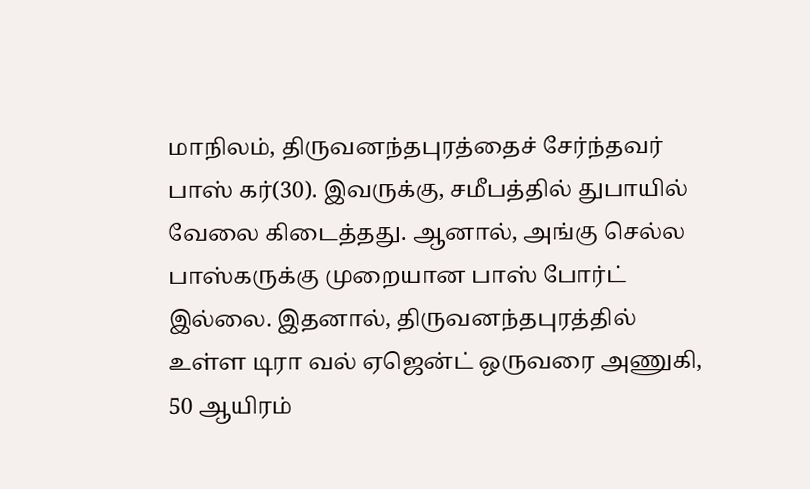மாநிலம், திருவனந்தபுரத்தைச் சேர்ந்தவர் பாஸ் கர்(30). இவருக்கு, சமீபத்தில் துபாயில் வேலை கிடைத்தது. ஆனால், அங்கு செல்ல பாஸ்கருக்கு முறையான பாஸ் போர்ட் இல்லை. இதனால், திருவனந்தபுரத்தில் உள்ள டிரா வல் ஏஜென்ட் ஒருவரை அணுகி, 50 ஆயிரம்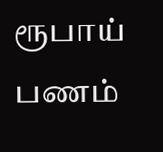ரூபாய் பணம்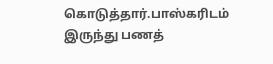கொடுத்தார்.பாஸ்கரிடம் இருந்து பணத்